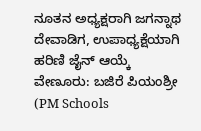ನೂತನ ಅಧ್ಯಕ್ಷರಾಗಿ ಜಗನ್ನಾಥ ದೇವಾಡಿಗ, ಉಪಾಧ್ಯಕ್ಷೆಯಾಗಿ ಹರಿಣಿ ಜೈನ್ ಆಯ್ಕೆ
ವೇಣೂರು: ಬಜಿರೆ ಪಿಯಂಶ್ರೀ (PM Schools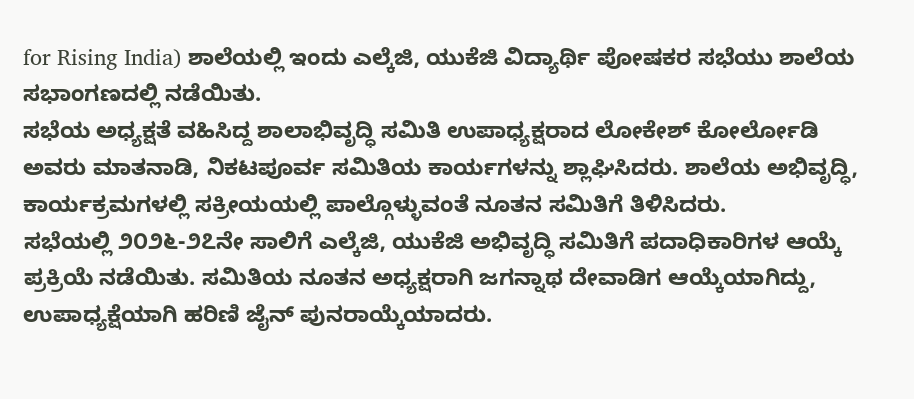for Rising India) ಶಾಲೆಯಲ್ಲಿ ಇಂದು ಎಲ್ಕೆಜಿ, ಯುಕೆಜಿ ವಿದ್ಯಾರ್ಥಿ ಪೋಷಕರ ಸಭೆಯು ಶಾಲೆಯ ಸಭಾಂಗಣದಲ್ಲಿ ನಡೆಯಿತು.
ಸಭೆಯ ಅಧ್ಯಕ್ಷತೆ ವಹಿಸಿದ್ದ ಶಾಲಾಭಿವೃದ್ಧಿ ಸಮಿತಿ ಉಪಾಧ್ಯಕ್ಷರಾದ ಲೋಕೇಶ್ ಕೋರ್ಲೋಡಿ ಅವರು ಮಾತನಾಡಿ, ನಿಕಟಪೂರ್ವ ಸಮಿತಿಯ ಕಾರ್ಯಗಳನ್ನು ಶ್ಲಾಘಿಸಿದರು. ಶಾಲೆಯ ಅಭಿವೃದ್ಧಿ, ಕಾರ್ಯಕ್ರಮಗಳಲ್ಲಿ ಸಕ್ರೀಯಯಲ್ಲಿ ಪಾಲ್ಗೊಳ್ಳುವಂತೆ ನೂತನ ಸಮಿತಿಗೆ ತಿಳಿಸಿದರು.
ಸಭೆಯಲ್ಲಿ ೨೦೨೬-೨೭ನೇ ಸಾಲಿಗೆ ಎಲ್ಕೆಜಿ, ಯುಕೆಜಿ ಅಭಿವೃದ್ಧಿ ಸಮಿತಿಗೆ ಪದಾಧಿಕಾರಿಗಳ ಆಯ್ಕೆ ಪ್ರಕ್ರಿಯೆ ನಡೆಯಿತು. ಸಮಿತಿಯ ನೂತನ ಅಧ್ಯಕ್ಷರಾಗಿ ಜಗನ್ನಾಥ ದೇವಾಡಿಗ ಆಯ್ಕೆಯಾಗಿದ್ದು, ಉಪಾಧ್ಯಕ್ಷೆಯಾಗಿ ಹರಿಣಿ ಜೈನ್ ಪುನರಾಯ್ಕೆಯಾದರು.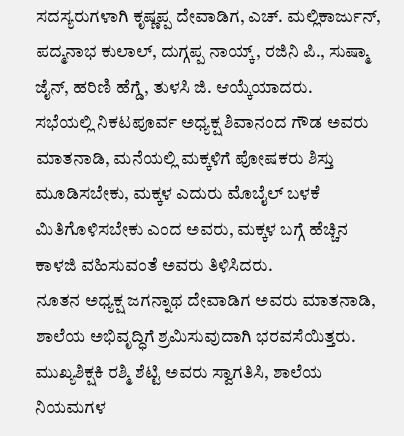ಸದಸ್ಯರುಗಳಾಗಿ ಕೃಷ್ಣಪ್ಪ ದೇವಾಡಿಗ, ಎಚ್. ಮಲ್ಲಿಕಾರ್ಜುನ್, ಪದ್ಮನಾಭ ಕುಲಾಲ್, ದುಗ್ಗಪ್ಪ ನಾಯ್ಕ್, ರಜಿನಿ ಪಿ., ಸುಷ್ಮಾ ಜೈನ್, ಹರಿಣಿ ಹೆಗ್ಡೆ, ತುಳಸಿ ಜಿ. ಆಯ್ಕೆಯಾದರು.
ಸಭೆಯಲ್ಲಿ ನಿಕಟಪೂರ್ವ ಅಧ್ಯಕ್ಷ ಶಿವಾನಂದ ಗೌಡ ಅವರು ಮಾತನಾಡಿ, ಮನೆಯಲ್ಲಿ ಮಕ್ಕಳಿಗೆ ಪೋಷಕರು ಶಿಸ್ತು ಮೂಡಿಸಬೇಕು, ಮಕ್ಕಳ ಎದುರು ಮೊಬೈಲ್ ಬಳಕೆ ಮಿತಿಗೊಳಿಸಬೇಕು ಎಂದ ಅವರು, ಮಕ್ಕಳ ಬಗ್ಗೆ ಹೆಚ್ಚಿನ ಕಾಳಜಿ ವಹಿಸುವಂತೆ ಅವರು ತಿಳಿಸಿದರು.
ನೂತನ ಅಧ್ಯಕ್ಷ ಜಗನ್ನಾಥ ದೇವಾಡಿಗ ಅವರು ಮಾತನಾಡಿ, ಶಾಲೆಯ ಅಭಿವೃದ್ಧಿಗೆ ಶ್ರಮಿಸುವುದಾಗಿ ಭರವಸೆಯಿತ್ತರು. ಮುಖ್ಯಶಿಕ್ಷಕಿ ರಶ್ಮಿ ಶೆಟ್ಟಿ ಅವರು ಸ್ವಾಗತಿಸಿ, ಶಾಲೆಯ ನಿಯಮಗಳ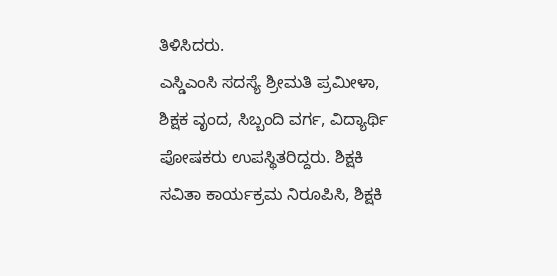ತಿಳಿಸಿದರು.
ಎಸ್ಡಿಎಂಸಿ ಸದಸ್ಯೆ ಶ್ರೀಮತಿ ಪ್ರಮೀಳಾ, ಶಿಕ್ಷಕ ವೃಂದ, ಸಿಬ್ಬಂದಿ ವರ್ಗ, ವಿದ್ಯಾರ್ಥಿ ಪೋಷಕರು ಉಪಸ್ಥಿತರಿದ್ದರು. ಶಿಕ್ಷಕಿ ಸವಿತಾ ಕಾರ್ಯಕ್ರಮ ನಿರೂಪಿಸಿ, ಶಿಕ್ಷಕಿ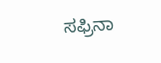ಸಫ್ರಿನಾ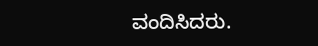ವಂದಿಸಿದರು.